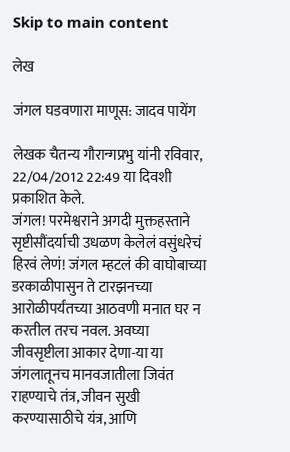Skip to main content

लेख

जंगल घडवणारा माणूस: जादव पायेंग

लेखक चैतन्य गौरान्गप्रभु यांनी रविवार, 22/04/2012 22:49 या दिवशी प्रकाशित केले.
जंगल! परमेश्वराने अगदी मुक्तहस्ताने सृष्टीसौंदर्याची उधळण केलेलं वसुंधरेचं हिरवं लेणं! जंगल म्हटलं की वाघोबाच्या डरकाळीपासुन ते टारझनच्या आरोळीपर्यंतच्या आठवणी मनात घर न करतील तरच नवल. अवघ्या जीवसृष्टीला आकार देणा-या या जंगलातूनच मानवजातीला जिवंत राहण्याचे तंत्र, जीवन सुखी करण्यासाठीचे यंत्र, आणि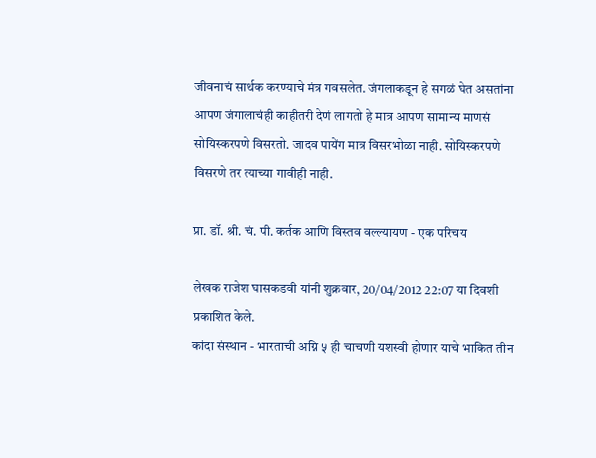जीवनाचं सार्थक करण्याचे मंत्र गवसलेत. जंगलाकडून हे सगळं घेत असतांना आपण जंगालाचंही काहीतरी देणं लागतो हे मात्र आपण सामान्य माणसं सोयिस्करपणे विसरतो. जादव पायेंग मात्र विसरभोळा नाही. सोयिस्करपणे विसरणे तर त्याच्या गावीही नाही.

प्रा. डॉ. श्री. चं. पी. कर्तक आणि विस्तव वल्ल्यायण - एक परिचय

लेखक राजेश घासकडवी यांनी शुक्रवार, 20/04/2012 22:07 या दिवशी प्रकाशित केले.
कांदा संस्थान - भारताची अग्नि ५ ही चाचणी यशस्वी होणार याचे भाकित तीन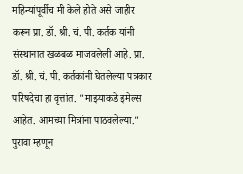महिन्यांपूर्वीच मी केले होते असे जाहीर करून प्रा. डॉ. श्री. चं. पी. कर्तक यांनी संस्थानात खळबळ माजवलेली आहे. प्रा. डॉ. श्री. चं. पी. कर्तकांनी घेतलेल्या पत्रकार परिषदेचा हा वृत्तांत. "माझ्याकडे इमेल्स आहेत. आमच्या मित्रांना पाठवलेल्या." पुरावा म्हणून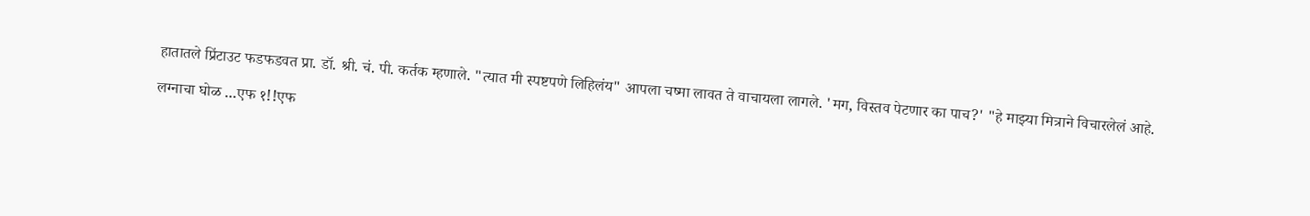हातातले प्रिंटाउट फडफडवत प्रा. डॉ. श्री. चं. पी. कर्तक म्हणाले. "त्यात मी स्पष्टपणे लिहिलंय" आपला चष्मा लावत ते वाचायला लागले. 'मग, विस्तव पेटणार का पाच?' "हे माझ्या मित्राने विचारलेलं आहे.

लग्नाचा घोळ ...एफ १!!एफ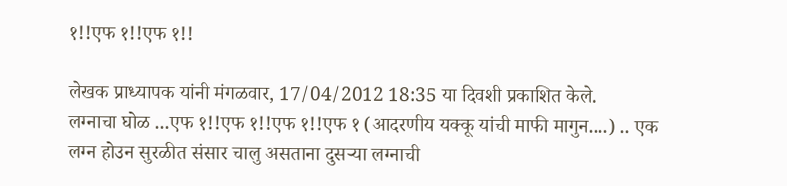१!!एफ १!!एफ १!!

लेखक प्राध्यापक यांनी मंगळवार, 17/04/2012 18:35 या दिवशी प्रकाशित केले.
लग्नाचा घोळ ...एफ १!!एफ १!!एफ १!!एफ १ (आदरणीय यक्कू यांची माफी मागुन....) .. एक लग्न होउन सुरळीत संसार चालु असताना दुसर्‍या लग्नाची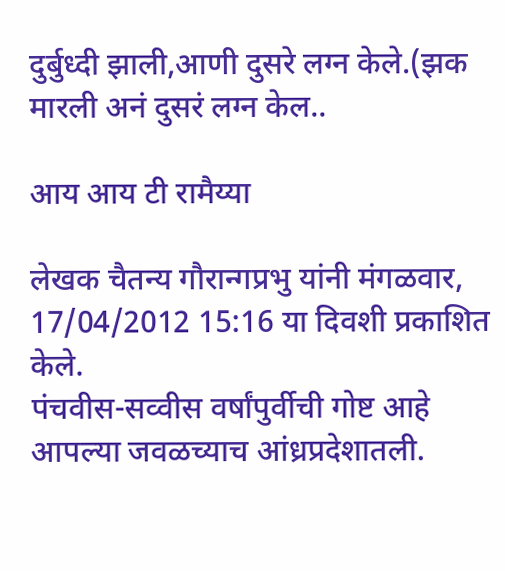दुर्बुध्दी झाली,आणी दुसरे लग्न केले.(झक मारली अनं दुसरं लग्न केल..

आय आय टी रामैय्या

लेखक चैतन्य गौरान्गप्रभु यांनी मंगळवार, 17/04/2012 15:16 या दिवशी प्रकाशित केले.
पंचवीस-सव्वीस वर्षांपुर्वीची गोष्ट आहे आपल्या जवळच्याच आंध्रप्रदेशातली.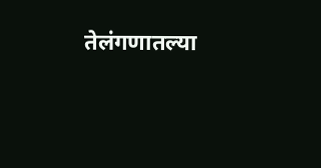तेलंगणातल्या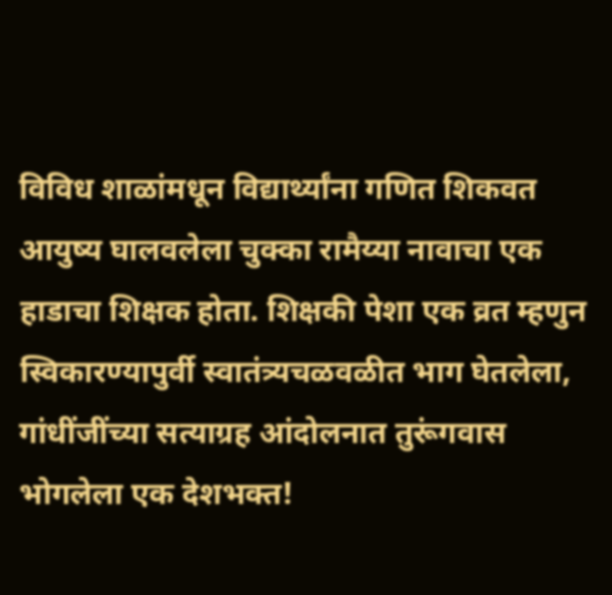विविध शाळांमधून विद्यार्थ्यांना गणित शिकवत आयुष्य घालवलेला चुक्का रामैय्या नावाचा एक हाडाचा शिक्षक होता. शिक्षकी पेशा एक व्रत म्हणुन स्विकारण्यापुर्वी स्वातंत्र्यचळवळीत भाग घेतलेला, गांधींजींच्या सत्याग्रह आंदोलनात तुरूंगवास भोगलेला एक देशभक्त!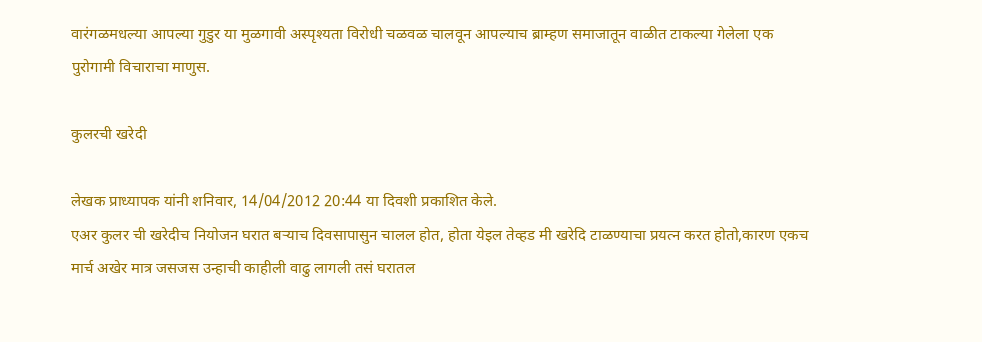वारंगळमधल्या आपल्या गुडुर या मुळगावी अस्पृश्यता विरोधी चळवळ चालवून आपल्याच ब्राम्हण समाजातून वाळीत टाकल्या गेलेला एक पुरोगामी विचाराचा माणुस.

कुलरची खरेदी

लेखक प्राध्यापक यांनी शनिवार, 14/04/2012 20:44 या दिवशी प्रकाशित केले.
एअर कुलर ची खरेदीच नियोजन घरात बर्‍याच दिवसापासुन चालल होत, होता येइल तेव्हड मी खरेदि टाळण्याचा प्रयत्न करत होतो,कारण एकच मार्च अखेर मात्र जसजस उन्हाची काहीली वाढु लागली तसं घरातल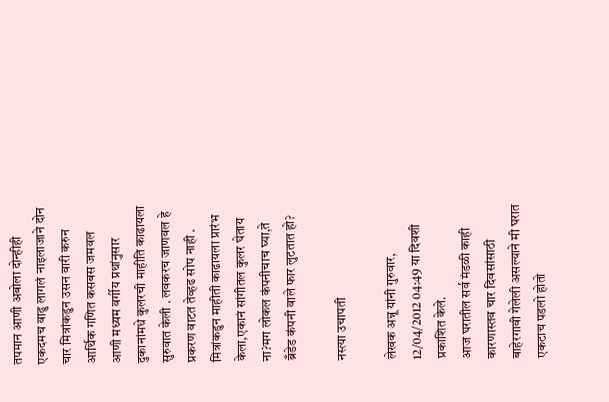तपमान आणी अबोला दोन्हीही एकदमच वाढु लागलं नाइलाजाने दोन चार मित्रांकडुन उसन वारी करुन आर्थिक गणित कसबस जमवल आणी मध्यम वर्गीय प्रथांनुसार दुकानांमधे कुलरची माहीति काढायला सुरुवात केली . लवकरच जाणवल हे प्रकरण वाटत तेव्हढ सोप नाही . मित्रांकडुन माहीती काढायला प्रारंभ केला,एकानं सांगीतल कुलर घेताय ना?मग लोकल कंपनीचाच घ्या,ते ब्रँडेड कंपनी वाले फार लुटतात हो?

नस्त्या उचापती

लेखक अन्नू यांनी गुरुवार, 12/04/2012 04:49 या दिवशी प्रकाशित केले.
आज घरातील सर्व मंडळी काही कारणास्तव चार दिवसांसाठी बाहेरगावी गेलेली असल्याने मी घरात एकटाच पडलो होतो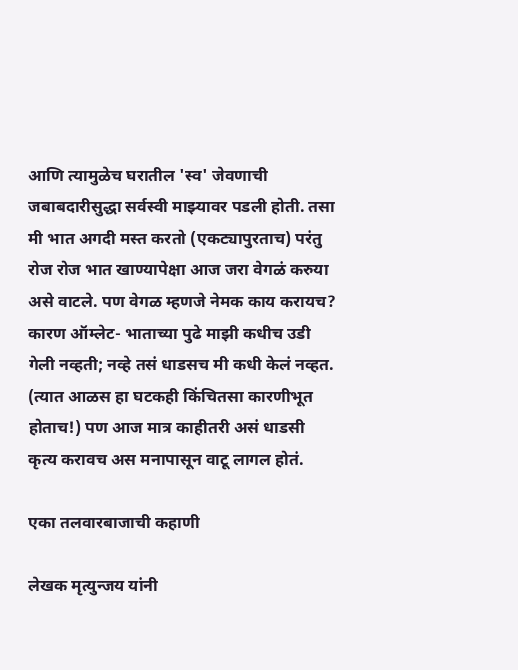आणि त्यामुळेच घरातील 'स्व' जेवणाची जबाबदारीसुद्धा सर्वस्वी माझ्यावर पडली होती. तसा मी भात अगदी मस्त करतो (एकट्यापुरताच) परंतु रोज रोज भात खाण्यापेक्षा आज जरा वेगळं करुया असे वाटले. पण वेगळ म्हणजे नेमक काय करायच? कारण ऑम्लेट- भाताच्या पुढे माझी कधीच उडी गेली नव्हती; नव्हे तसं धाडसच मी कधी केलं नव्हत. (त्यात आळस हा घटकही किंचितसा कारणीभूत होताच!) पण आज मात्र काहीतरी असं धाडसी कृत्य करावच अस मनापासून वाटू लागल होतं.

एका तलवारबाजाची कहाणी

लेखक मृत्युन्जय यांनी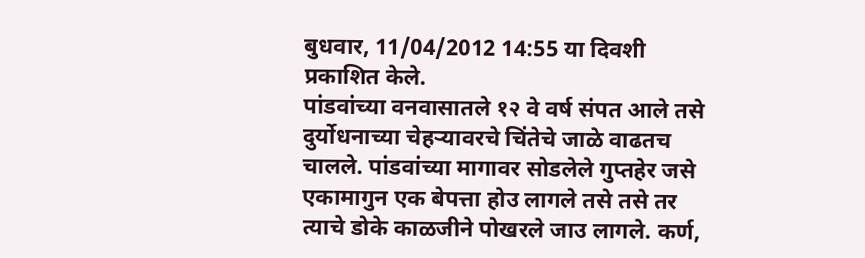बुधवार, 11/04/2012 14:55 या दिवशी प्रकाशित केले.
पांडवांच्या वनवासातले १२ वे वर्ष संपत आले तसे दुर्योधनाच्या चेहर्‍यावरचे चिंतेचे जाळे वाढतच चालले. पांडवांच्या मागावर सोडलेले गुप्तहेर जसे एकामागुन एक बेपत्ता होउ लागले तसे तसे तर त्याचे डोके काळजीने पोखरले जाउ लागले. कर्ण,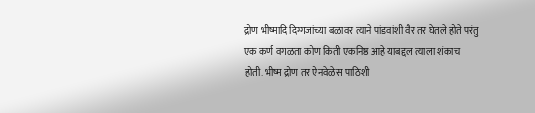द्रोण भीष्मादि दिग्गजांच्या बळावर त्याने पांडवांशी वैर तर घेतले होते परंतु एक कर्ण वगळता कोण किती एकनिष्ठ आहे याबद्दल त्याला शंकाच होती. भीष्म द्रोण तर ऐनवेळेस पाठिशी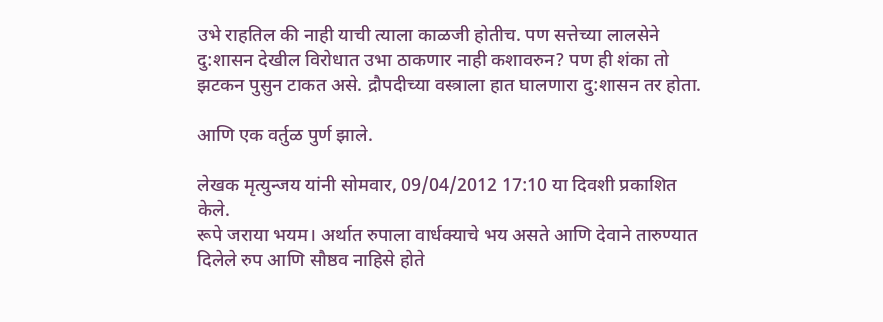उभे राहतिल की नाही याची त्याला काळजी होतीच. पण सत्तेच्या लालसेने दु:शासन देखील विरोधात उभा ठाकणार नाही कशावरुन? पण ही शंका तो झटकन पुसुन टाकत असे. द्रौपदीच्या वस्त्राला हात घालणारा दु:शासन तर होता.

आणि एक वर्तुळ पुर्ण झाले.

लेखक मृत्युन्जय यांनी सोमवार, 09/04/2012 17:10 या दिवशी प्रकाशित केले.
रूपे जराया भयम। अर्थात रुपाला वार्धक्याचे भय असते आणि देवाने तारुण्यात दिलेले रुप आणि सौष्ठव नाहिसे होते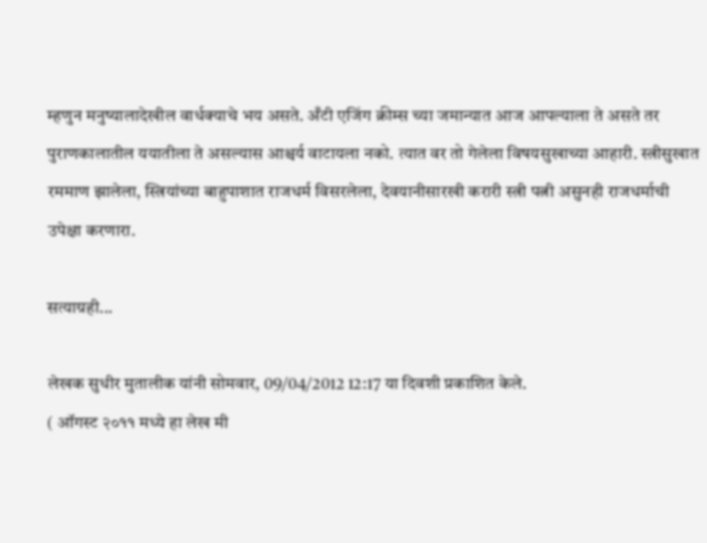म्हणुन मनुष्यालादेखील वार्धक्याचे भय असते. अँटी एजिंग क्रीम्स च्या जमान्यात आज आपल्याला ते असते तर पुराणकालातील ययातीला ते असल्यास आश्चर्य वाटायला नको. त्यात वर तो गेलेला विषयसुखाच्या आहारी. स्त्रीसुखात रममाण झालेला, स्त्रियांच्या बाहुपाशात राजधर्म विसरलेला, देवयानीसारखी करारी स्त्री पत्नी असुनही राजधर्माची उपेक्षा करणारा.

सत्याग्रही...

लेखक सुधीर मुतालीक यांनी सोमवार, 09/04/2012 12:17 या दिवशी प्रकाशित केले.
( ऑगस्ट २०११ मध्ये हा लेख मी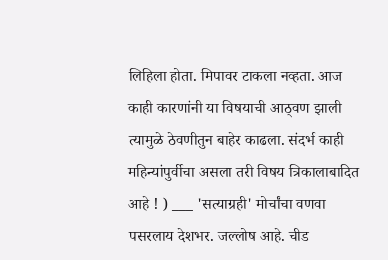लिहिला होता. मिपावर टाकला नव्हता. आज काही कारणांनी या विषयाची आठ्वण झाली त्यामुळे ठेवणीतुन बाहेर काढला. संदर्भ काही महिन्यांपुर्वीचा असला तरी विषय त्रिकालाबादित आहे ! ) ___ 'सत्याग्रही' मोर्चांचा वणवा पसरलाय देशभर. जल्लोष आहे. चीड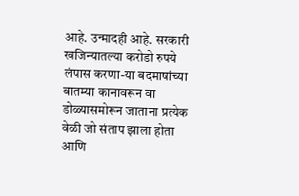आहे. उन्मादही आहे. सरकारी खजिन्यातल्या करोडो रुपये लंपास करणा-या बदमाषांच्या बातम्या कानावरून वा डोळ्यासमोरून जाताना प्रत्येक वेळी जो संताप झाला होता आणि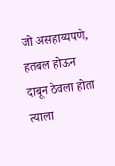जो असहाय्यपणे, हतबल होऊन दाबून ठेवला होता त्याला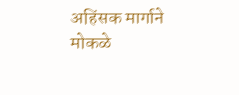अहिंसक मार्गाने मोकळे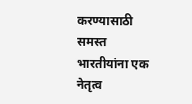करण्यासाठी समस्त भारतीयांना एक नेतृत्व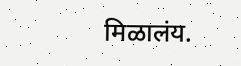मिळालंय.